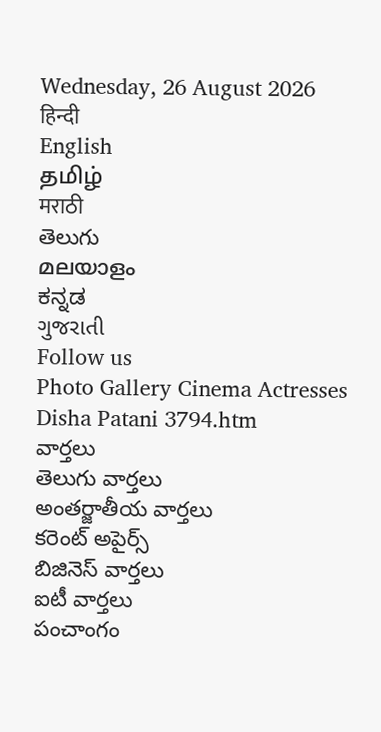Wednesday, 26 August 2026
हिन्दी
English
தமிழ்
मराठी
తెలుగు
മലയാളം
ಕನ್ನಡ
ગુજરાતી
Follow us
Photo Gallery Cinema Actresses Disha Patani 3794.htm
వార్తలు
తెలుగు వార్తలు
అంతర్జాతీయ వార్తలు
కరెంట్ అపైర్స్
బిజినెస్ వార్తలు
ఐటీ వార్తలు
పంచాంగం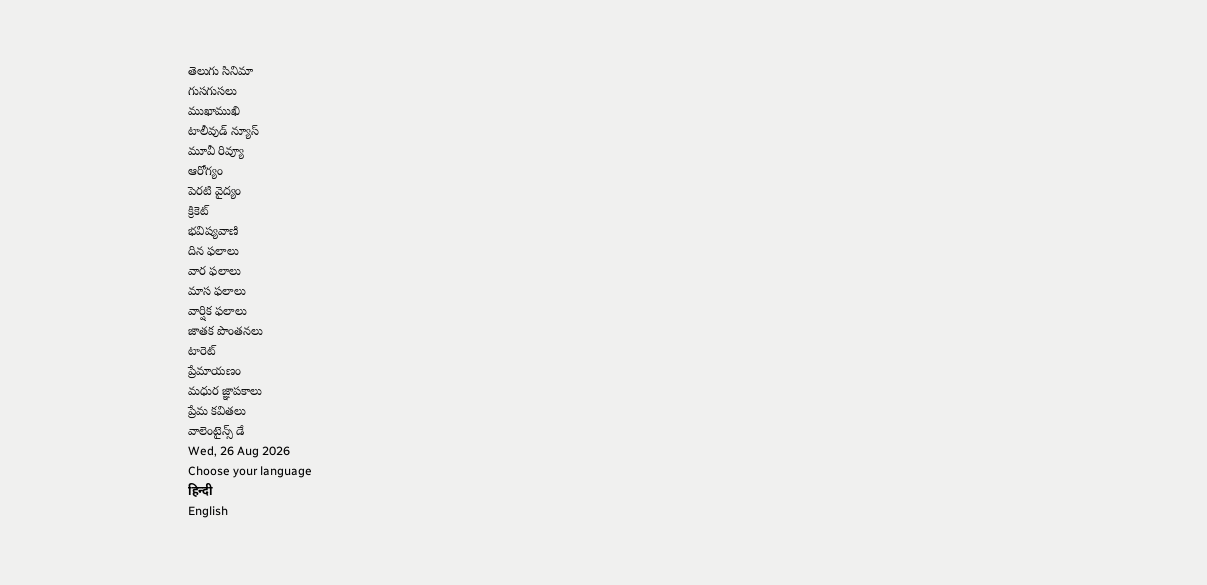తెలుగు సినిమా
గుసగుసలు
ముఖాముఖి
టాలీవుడ్ న్యూస్
మూవీ రివ్యూ
ఆరోగ్యం
పెరటి వైద్యం
క్రికెట్
భవిష్యవాణి
దిన ఫలాలు
వార ఫలాలు
మాస ఫలాలు
వార్షిక ఫలాలు
జాతక పొంతనలు
టారెట్
ప్రేమాయణం
మధుర జ్ఞాపకాలు
ప్రేమ కవితలు
వాలెంటైన్స్ డే
Wed, 26 Aug 2026
Choose your language
हिन्दी
English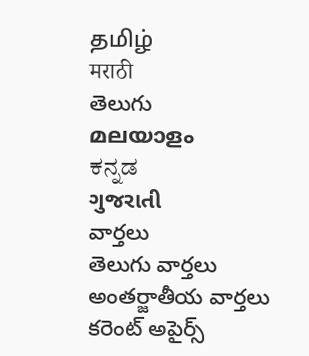தமிழ்
मराठी
తెలుగు
മലയാളം
ಕನ್ನಡ
ગુજરાતી
వార్తలు
తెలుగు వార్తలు
అంతర్జాతీయ వార్తలు
కరెంట్ అపైర్స్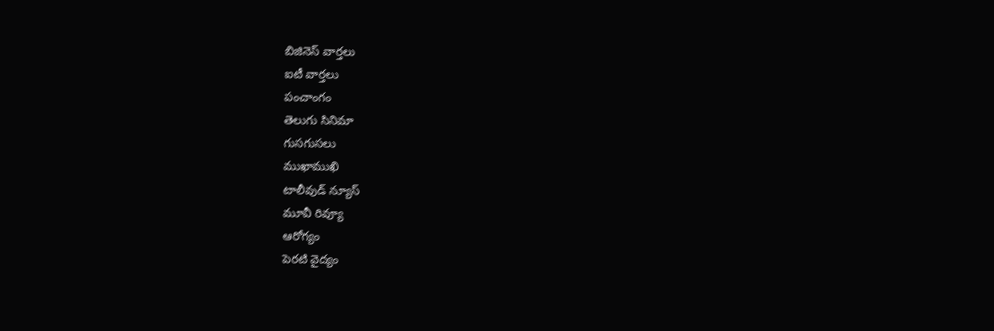బిజినెస్ వార్తలు
ఐటీ వార్తలు
పంచాంగం
తెలుగు సినిమా
గుసగుసలు
ముఖాముఖి
టాలీవుడ్ న్యూస్
మూవీ రివ్యూ
ఆరోగ్యం
పెరటి వైద్యం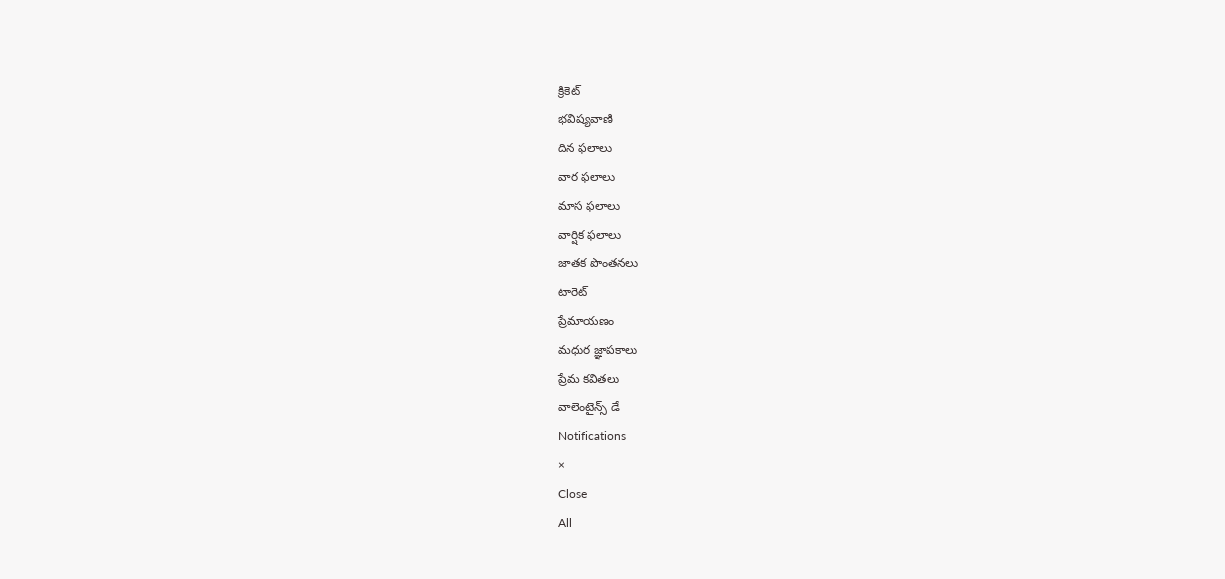క్రికెట్
భవిష్యవాణి
దిన ఫలాలు
వార ఫలాలు
మాస ఫలాలు
వార్షిక ఫలాలు
జాతక పొంతనలు
టారెట్
ప్రేమాయణం
మధుర జ్ఞాపకాలు
ప్రేమ కవితలు
వాలెంటైన్స్ డే
Notifications
×
Close
All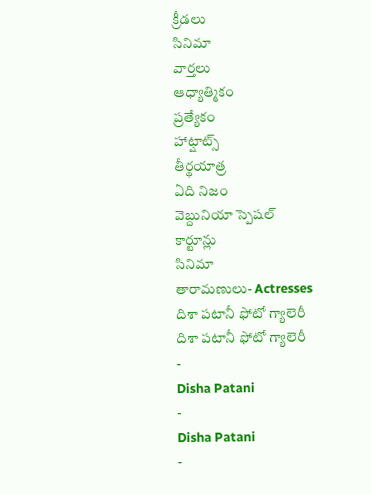క్రీడలు
సినిమా
వార్తలు
ఆధ్యాత్మికం
ప్రత్యేకం
హాట్షాట్స్
తీర్థయాత్ర
ఏది నిజం
వెబ్దునియా స్పెషల్
కార్టూన్లు
సినిమా
తారామణులు- Actresses
దిశా పటానీ ఫోటో గ్యాలెరీ
దిశా పటానీ ఫోటో గ్యాలెరీ
-
Disha Patani
-
Disha Patani
-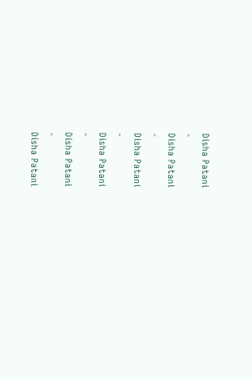Disha Patani
-
Disha Patani
-
Disha Patani
-
Disha Patani
-
Disha Patani
-
Disha Patani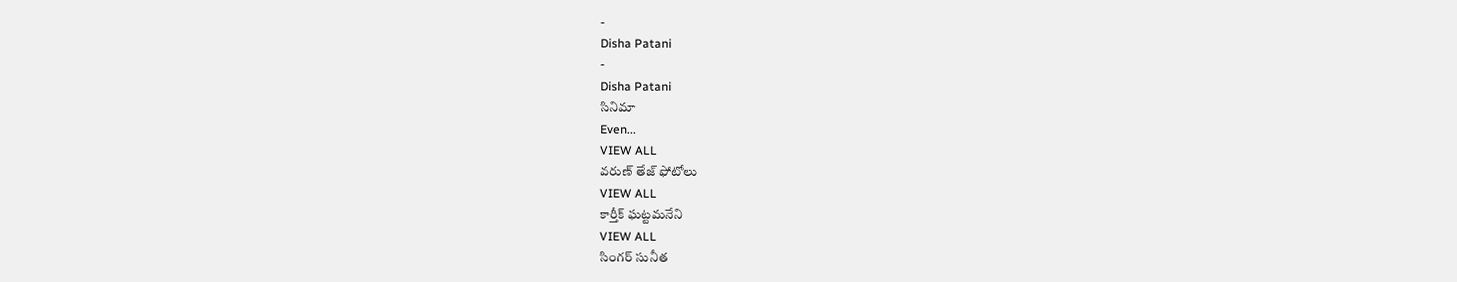-
Disha Patani
-
Disha Patani
సినిమా
Even...
VIEW ALL
వరుణ్ తేజ్ ఫోటోలు
VIEW ALL
కార్తీక్ ఘట్టమనేని
VIEW ALL
సింగర్ సునీత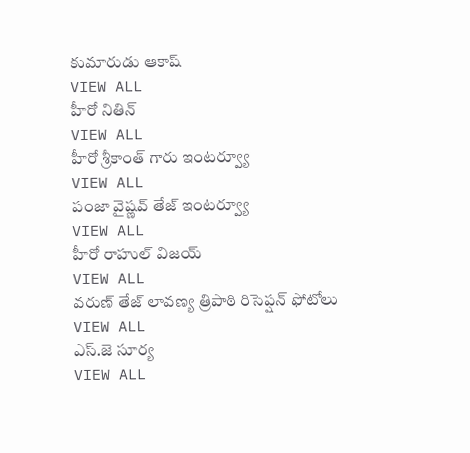కుమారుడు ఆకాష్
VIEW ALL
హీరో నితిన్
VIEW ALL
హీరో శ్రీకాంత్ గారు ఇంటర్వ్యూ
VIEW ALL
పంజా వైష్ణవ్ తేజ్ ఇంటర్వ్యూ
VIEW ALL
హీరో రాహుల్ విజయ్
VIEW ALL
వరుణ్ తేజ్ లావణ్య త్రిపాఠి రిసెప్షన్ ఫోటోలు
VIEW ALL
ఎస్.జె సూర్య
VIEW ALL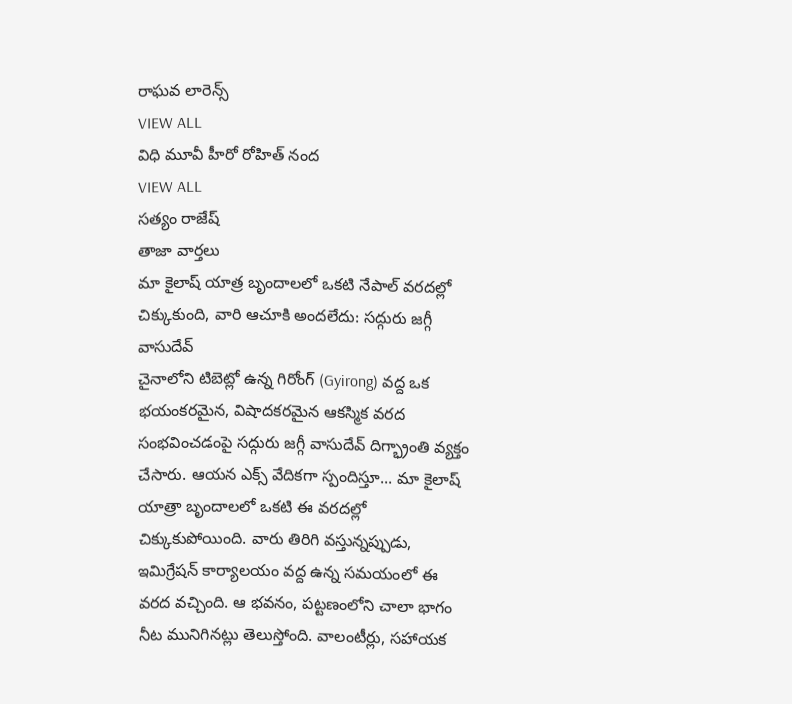రాఘవ లారెన్స్
VIEW ALL
విధి మూవీ హీరో రోహిత్ నంద
VIEW ALL
సత్యం రాజేష్
తాజా వార్తలు
మా కైలాష్ యాత్ర బృందాలలో ఒకటి నేపాల్ వరదల్లో చిక్కుకుంది, వారి ఆచూకి అందలేదు: సద్గురు జగ్గీ వాసుదేవ్
చైనాలోని టిబెట్లో ఉన్న గిరోంగ్ (Gyirong) వద్ద ఒక భయంకరమైన, విషాదకరమైన ఆకస్మిక వరద సంభవించడంపై సద్గురు జగ్గీ వాసుదేవ్ దిగ్భ్రాంతి వ్యక్తం చేసారు. ఆయన ఎక్స్ వేదికగా స్పందిస్తూ... మా కైలాష్ యాత్రా బృందాలలో ఒకటి ఈ వరదల్లో చిక్కుకుపోయింది. వారు తిరిగి వస్తున్నప్పుడు, ఇమిగ్రేషన్ కార్యాలయం వద్ద ఉన్న సమయంలో ఈ వరద వచ్చింది. ఆ భవనం, పట్టణంలోని చాలా భాగం నీట మునిగినట్లు తెలుస్తోంది. వాలంటీర్లు, సహాయక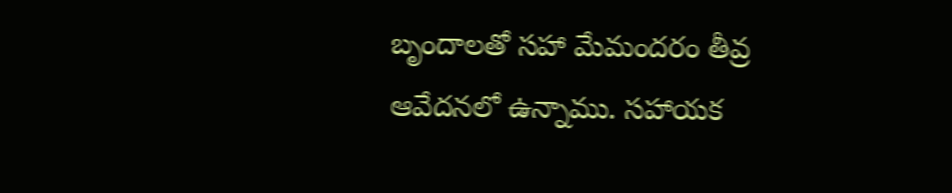బృందాలతో సహా మేమందరం తీవ్ర ఆవేదనలో ఉన్నాము. సహాయక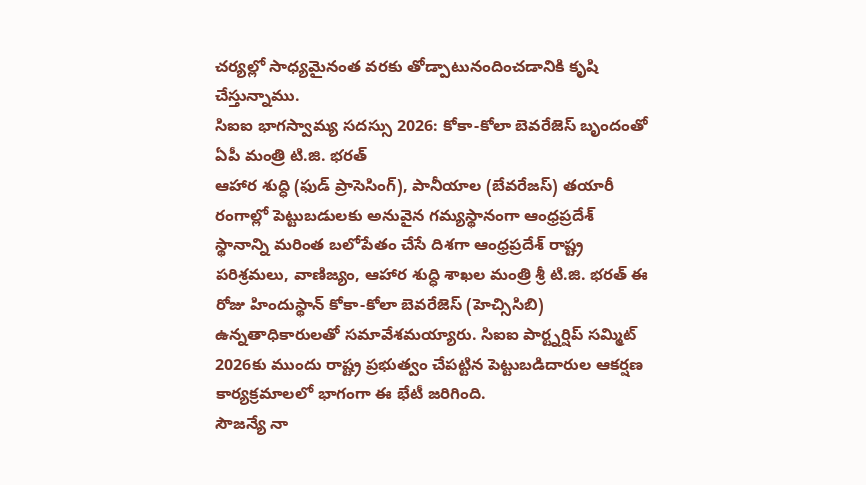చర్యల్లో సాధ్యమైనంత వరకు తోడ్పాటునందించడానికి కృషి చేస్తున్నాము.
సిఐఐ భాగస్వామ్య సదస్సు 2026: కోకా-కోలా బెవరేజెస్ బృందంతో ఏపీ మంత్రి టి.జి. భరత్
ఆహార శుద్ధి (ఫుడ్ ప్రాసెసింగ్), పానీయాల (బేవరేజస్) తయారీ రంగాల్లో పెట్టుబడులకు అనువైన గమ్యస్థానంగా ఆంధ్రప్రదేశ్ స్థానాన్ని మరింత బలోపేతం చేసే దిశగా ఆంధ్రప్రదేశ్ రాష్ట్ర పరిశ్రమలు, వాణిజ్యం, ఆహార శుద్ధి శాఖల మంత్రి శ్రీ టి.జి. భరత్ ఈ రోజు హిందుస్థాన్ కోకా-కోలా బెవరేజెస్ (హెచ్సిసిబి) ఉన్నతాధికారులతో సమావేశమయ్యారు. సిఐఐ పార్ట్నర్షిప్ సమ్మిట్ 2026కు ముందు రాష్ట్ర ప్రభుత్వం చేపట్టిన పెట్టుబడిదారుల ఆకర్షణ కార్యక్రమాలలో భాగంగా ఈ భేటీ జరిగింది.
సౌజన్యే నా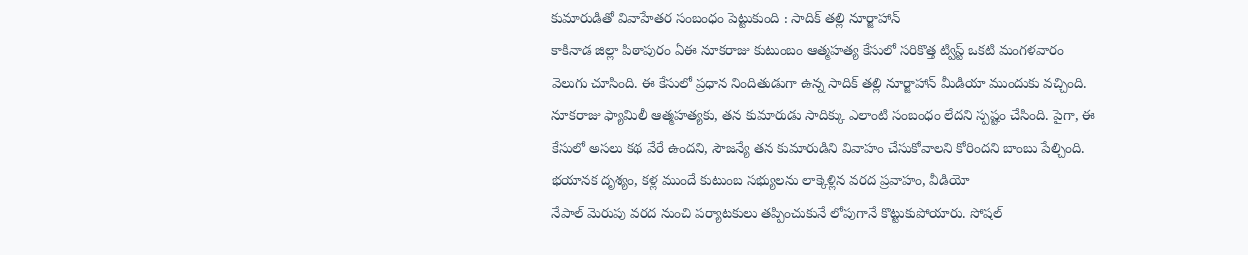కుమారుడితో వివాహేతర సంబంధం పెట్టుకుంది : సాదిక్ తల్లి నూర్జాహాన్
కాకినాడ జిల్లా పిఠాపురం ఏఈ నూకరాజు కుటుంబం ఆత్మహత్య కేసులో సరికొత్త ట్విస్ట్ ఒకటి మంగళవారం వెలుగు చూసింది. ఈ కేసులో ప్రధాన నిందితుడుగా ఉన్న సాదిక్ తల్లి నూర్జాహాన్ మీడియా ముందుకు వచ్చింది. నూకరాజు ఫ్యామిలీ ఆత్మహత్యకు, తన కుమారుడు సాదిక్కు ఎలాంటి సంబంధం లేదని స్పష్టం చేసింది. పైగా, ఈ కేసులో అసలు కథ వేరే ఉందని, సౌజన్యే తన కుమారుడిని వివాహం చేసుకోవాలని కోరిందని బాంబు పేల్చింది.
భయానక దృశ్యం, కళ్ల ముందే కుటుంబ సభ్యులను లాక్కెళ్లిన వరద ప్రవాహం, వీడియో
నేపాల్ మెరుపు వరద నుంచి పర్యాటకులు తప్పించుకునే లోపుగానే కొట్టుకుపోయారు. సోషల్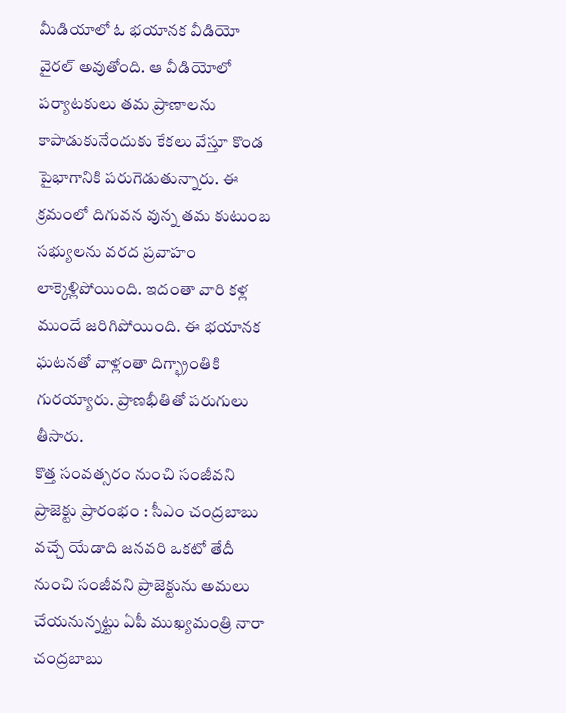మీడియాలో ఓ భయానక వీడియో వైరల్ అవుతోంది. ఆ వీడియోలో పర్యాటకులు తమ ప్రాణాలను కాపాడుకునేందుకు కేకలు వేస్తూ కొండ పైభాగానికి పరుగెడుతున్నారు. ఈ క్రమంలో దిగువన వున్న తమ కుటుంబ సభ్యులను వరద ప్రవాహం లాక్కెళ్లిపోయింది. ఇదంతా వారి కళ్ల ముందే జరిగిపోయింది. ఈ భయానక ఘటనతో వాళ్లంతా దిగ్భ్రాంతికి గురయ్యారు. ప్రాణభీతితో పరుగులు తీసారు.
కొత్త సంవత్సరం నుంచి సంజీవని ప్రాజెక్టు ప్రారంభం : సీఎం చంద్రబాబు
వచ్చే యేడాది జనవరి ఒకటో తేదీ నుంచి సంజీవని ప్రాజెక్టును అమలు చేయనున్నట్టు ఏపీ ముఖ్యమంత్రి నారా చంద్రబాబు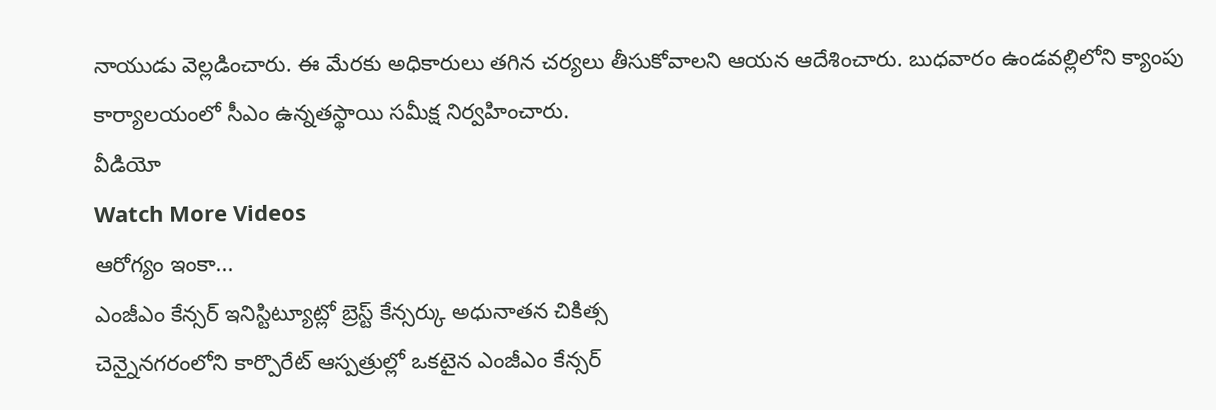నాయుడు వెల్లడించారు. ఈ మేరకు అధికారులు తగిన చర్యలు తీసుకోవాలని ఆయన ఆదేశించారు. బుధవారం ఉండవల్లిలోని క్యాంపు కార్యాలయంలో సీఎం ఉన్నతస్థాయి సమీక్ష నిర్వహించారు.
వీడియో
Watch More Videos
ఆరోగ్యం ఇంకా...
ఎంజీఎం కేన్సర్ ఇనిస్టిట్యూట్లో బ్రెస్ట్ కేన్సర్కు అధునాతన చికిత్స
చెన్నైనగరంలోని కార్పొరేట్ ఆస్పత్రుల్లో ఒకటైన ఎంజీఎం కేన్సర్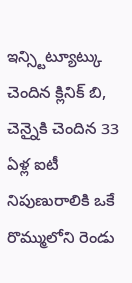ఇన్స్టిట్యూట్కు చెందిన క్లినిక్ బి, చెన్నైకి చెందిన 33 ఏళ్ల ఐటీ నిపుణురాలికి ఒకే రొమ్ములోని రెండు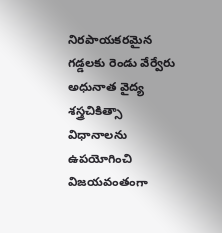నిరపాయకరమైన గడ్డలకు రెండు వేర్వేరు అధునాత వైద్య శస్త్రచికిత్సా విధానాలను ఉపయోగించి విజయవంతంగా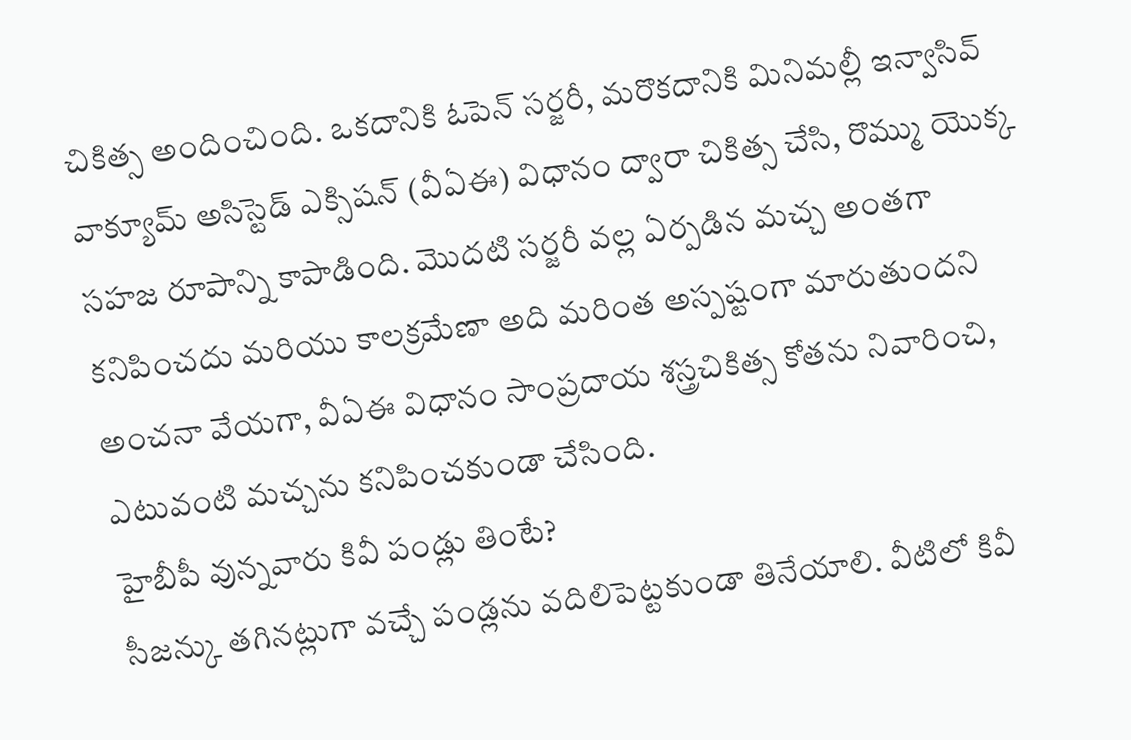చికిత్స అందించింది. ఒకదానికి ఓపెన్ సర్జరీ, మరొకదానికి మినిమల్లీ ఇన్వాసివ్ వాక్యూమ్ అసిస్టెడ్ ఎక్సిషన్ (వీఏఈ) విధానం ద్వారా చికిత్స చేసి, రొమ్ము యొక్క సహజ రూపాన్ని కాపాడింది. మొదటి సర్జరీ వల్ల ఏర్పడిన మచ్చ అంతగా కనిపించదు మరియు కాలక్రమేణా అది మరింత అస్పష్టంగా మారుతుందని అంచనా వేయగా, వీఏఈ విధానం సాంప్రదాయ శస్త్రచికిత్స కోతను నివారించి, ఎటువంటి మచ్చను కనిపించకుండా చేసింది.
హైబీపీ వున్నవారు కివీ పండ్లు తింటే?
సీజన్కు తగినట్లుగా వచ్చే పండ్లను వదిలిపెట్టకుండా తినేయాలి. వీటిలో కివీ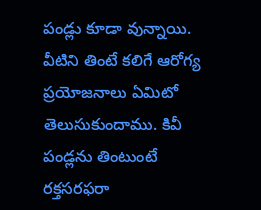పండ్లు కూడా వున్నాయి. వీటిని తింటే కలిగే ఆరోగ్య ప్రయోజనాలు ఏమిటో తెలుసుకుందాము. కివీ పండ్లను తింటుంటే రక్తసరఫరా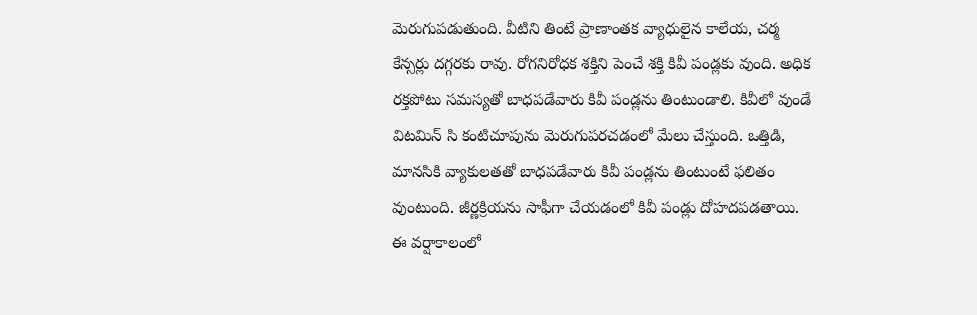మెరుగుపడుతుంది. వీటిని తింటే ప్రాణాంతక వ్యాధులైన కాలేయ, చర్మ కేన్సర్లు దగ్గరకు రావు. రోగనిరోధక శక్తిని పెంచే శక్తి కివీ పండ్లకు వుంది. అధిక రక్తపోటు సమస్యతో బాధపడేవారు కివీ పండ్లను తింటుండాలి. కివీలో వుండే విటమిన్ సి కంటిచూపును మెరుగుపరచడంలో మేలు చేస్తుంది. ఒత్తిడి, మానసికి వ్యాకులతతో బాధపడేవారు కివీ పండ్లను తింటుంటే ఫలితం వుంటుంది. జీర్ణక్రియను సాఫీగా చేయడంలో కివీ పండ్లు దోహదపడతాయి.
ఈ వర్షాకాలంలో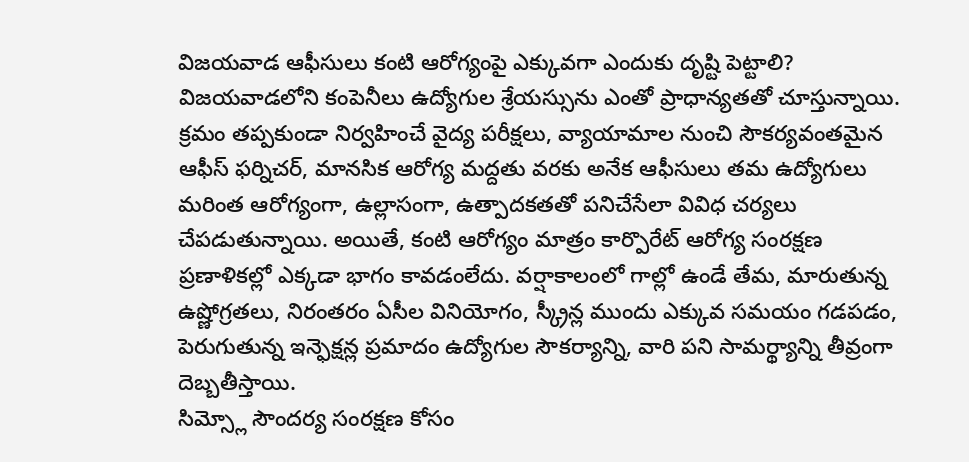విజయవాడ ఆఫీసులు కంటి ఆరోగ్యంపై ఎక్కువగా ఎందుకు దృష్టి పెట్టాలి?
విజయవాడలోని కంపెనీలు ఉద్యోగుల శ్రేయస్సును ఎంతో ప్రాధాన్యతతో చూస్తున్నాయి. క్రమం తప్పకుండా నిర్వహించే వైద్య పరీక్షలు, వ్యాయామాల నుంచి సౌకర్యవంతమైన ఆఫీస్ ఫర్నిచర్, మానసిక ఆరోగ్య మద్దతు వరకు అనేక ఆఫీసులు తమ ఉద్యోగులు మరింత ఆరోగ్యంగా, ఉల్లాసంగా, ఉత్పాదకతతో పనిచేసేలా వివిధ చర్యలు చేపడుతున్నాయి. అయితే, కంటి ఆరోగ్యం మాత్రం కార్పొరేట్ ఆరోగ్య సంరక్షణ ప్రణాళికల్లో ఎక్కడా భాగం కావడంలేదు. వర్షాకాలంలో గాల్లో ఉండే తేమ, మారుతున్న ఉష్ణోగ్రతలు, నిరంతరం ఏసీల వినియోగం, స్క్రీన్ల ముందు ఎక్కువ సమయం గడపడం, పెరుగుతున్న ఇన్ఫెక్షన్ల ప్రమాదం ఉద్యోగుల సౌకర్యాన్ని, వారి పని సామర్థ్యాన్ని తీవ్రంగా దెబ్బతీస్తాయి.
సిమ్స్లో సౌందర్య సంరక్షణ కోసం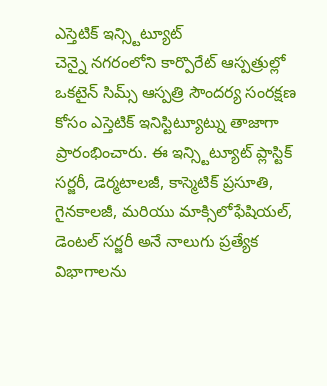ఎస్తెటిక్ ఇన్స్టిట్యూట్
చెన్నై నగరంలోని కార్పొరేట్ ఆస్పత్రుల్లో ఒకటైన్ సిమ్స్ ఆస్పత్రి సౌందర్య సంరక్షణ కోసం ఎస్తెటిక్ ఇనిస్టిట్యూట్ను తాజాగా ప్రారంభించారు. ఈ ఇన్స్టిట్యూట్ ప్లాస్టిక్ సర్జరీ, డెర్మటాలజీ, కాస్మెటిక్ ప్రసూతి, గైనకాలజీ, మరియు మాక్సిలోఫేషియల్, డెంటల్ సర్జరీ అనే నాలుగు ప్రత్యేక విభాగాలను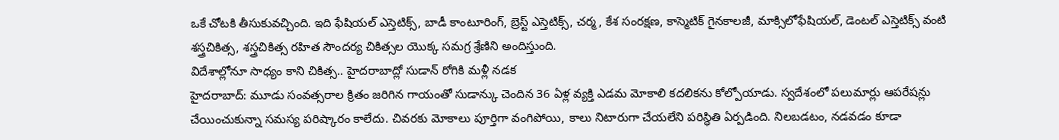ఒకే చోటకి తీసుకువచ్చింది. ఇది ఫేషియల్ ఎస్తెటిక్స్, బాడీ కాంటూరింగ్, బ్రెస్ట్ ఎస్తెటిక్స్, చర్మ, కేశ సంరక్షణ, కాస్మెటిక్ గైనకాలజీ, మాక్సిలోఫేషియల్, డెంటల్ ఎస్తెటిక్స్ వంటి శస్త్రచికిత్స, శస్త్రచికిత్స రహిత సౌందర్య చికిత్సల యొక్క సమగ్ర శ్రేణిని అందిస్తుంది.
విదేశాల్లోనూ సాధ్యం కాని చికిత్స.. హైదరాబాద్లో సుడాన్ రోగికి మళ్లీ నడక
హైదరాబాద్: మూడు సంవత్సరాల క్రితం జరిగిన గాయంతో సుడాన్కు చెందిన 36 ఏళ్ల వ్యక్తి ఎడమ మోకాలి కదలికను కోల్పోయాడు. స్వదేశంలో పలుమార్లు ఆపరేషన్లు చేయించుకున్నా సమస్య పరిష్కారం కాలేదు. చివరకు మోకాలు పూర్తిగా వంగిపోయి, కాలు నిటారుగా చేయలేని పరిస్థితి ఏర్పడింది. నిలబడటం, నడవడం కూడా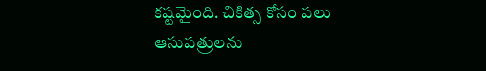కష్టమైంది. చికిత్స కోసం పలు ఆసుపత్రులను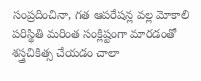సంప్రదించినా, గత ఆపరేషన్ల వల్ల మోకాలి పరిస్థితి మరింత సంక్లిష్టంగా మారడంతో శస్త్రచికిత్స చేయడం చాలా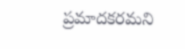ప్రమాదకరమని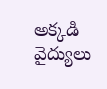అక్కడి వైద్యులు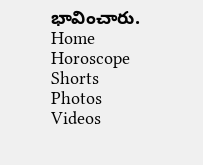భావించారు.
Home
Horoscope
Shorts
Photos
Videos